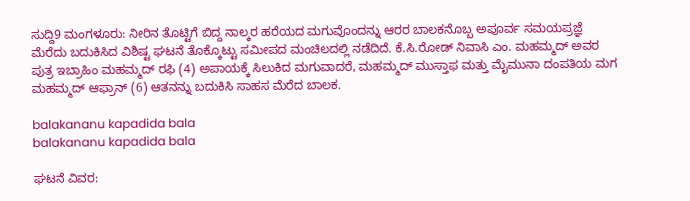ಸುದ್ದಿ9 ಮಂಗಳೂರು: ನೀರಿನ ತೊಟ್ಟಿಗೆ ಬಿದ್ದ ನಾಲ್ಕರ ಹರೆಯದ ಮಗುವೊಂದನ್ನು ಆರರ ಬಾಲಕನೊಬ್ಬ ಅಪೂರ್ವ ಸಮಯಪ್ರಜ್ಞೆ ಮೆರೆದು ಬದುಕಿಸಿದ ವಿಶಿಷ್ಟ ಘಟನೆ ತೊಕ್ಕೊಟ್ಟು ಸಮೀಪದ ಮಂಚಿಲದಲ್ಲಿ ನಡೆದಿದೆ. ಕೆ.ಸಿ.ರೋಡ್ ನಿವಾಸಿ ಎಂ. ಮಹಮ್ಮದ್ ಅವರ ಪುತ್ರ ಇಬ್ರಾಹಿಂ ಮಹಮ್ಮದ್ ರಫಿ (4) ಅಪಾಯಕ್ಕೆ ಸಿಲುಕಿದ ಮಗುವಾದರೆ, ಮಹಮ್ಮದ್ ಮುಸ್ತಾಫ ಮತ್ತು ಮೈಮುನಾ ದಂಪತಿಯ ಮಗ ಮಹಮ್ಮದ್ ಆಫ್ರಾನ್ (6) ಆತನನ್ನು ಬದುಕಿಸಿ ಸಾಹಸ ಮೆರೆದ ಬಾಲಕ.

balakananu kapadida bala
balakananu kapadida bala

ಘಟನೆ ವಿವರ: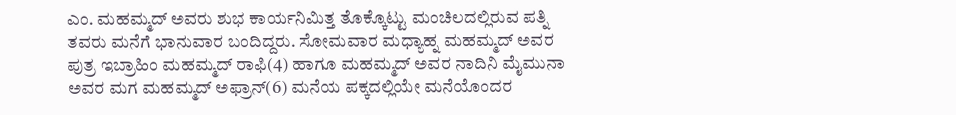ಎಂ. ಮಹಮ್ಮದ್ ಅವರು ಶುಭ ಕಾರ್ಯನಿಮಿತ್ತ ತೊಕ್ಕೊಟ್ಟು ಮಂಚಿಲದಲ್ಲಿರುವ ಪತ್ನಿ ತವರು ಮನೆಗೆ ಭಾನುವಾರ ಬಂದಿದ್ದರು. ಸೋಮವಾರ ಮಧ್ಯಾಹ್ನ ಮಹಮ್ಮದ್ ಅವರ ಪುತ್ರ ಇಬ್ರಾಹಿಂ ಮಹಮ್ಮದ್ ರಾಫಿ(4) ಹಾಗೂ ಮಹಮ್ಮದ್ ಅವರ ನಾದಿನಿ ಮೈಮುನಾ ಅವರ ಮಗ ಮಹಮ್ಮದ್ ಅಫ್ರಾನ್(6) ಮನೆಯ ಪಕ್ಕದಲ್ಲಿಯೇ ಮನೆಯೊಂದರ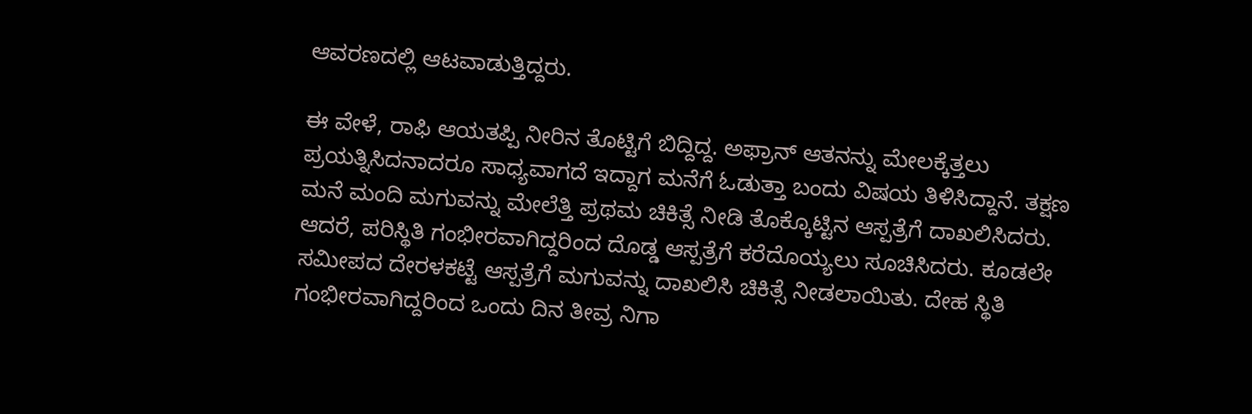ಆವರಣದಲ್ಲಿ ಆಟವಾಡುತ್ತಿದ್ದರು.

ಈ ವೇಳೆ, ರಾಫಿ ಆಯತಪ್ಪಿ ನೀರಿನ ತೊಟ್ಟಿಗೆ ಬಿದ್ದಿದ್ದ. ಅಫ್ರಾನ್ ಆತನನ್ನು ಮೇಲಕ್ಕೆತ್ತಲು ಪ್ರಯತ್ನಿಸಿದನಾದರೂ ಸಾಧ್ಯವಾಗದೆ ಇದ್ದಾಗ ಮನೆಗೆ ಓಡುತ್ತಾ ಬಂದು ವಿಷಯ ತಿಳಿಸಿದ್ದಾನೆ. ತಕ್ಷಣ ಮನೆ ಮಂದಿ ಮಗುವನ್ನು ಮೇಲೆತ್ತಿ ಪ್ರಥಮ ಚಿಕಿತ್ಸೆ ನೀಡಿ ತೊಕ್ಕೊಟ್ಟಿನ ಆಸ್ಪತ್ರೆಗೆ ದಾಖಲಿಸಿದರು. ಆದರೆ, ಪರಿಸ್ಥಿತಿ ಗಂಭೀರವಾಗಿದ್ದರಿಂದ ದೊಡ್ಡ ಆಸ್ಪತ್ರೆಗೆ ಕರೆದೊಯ್ಯಲು ಸೂಚಿಸಿದರು. ಕೂಡಲೇ ಸಮೀಪದ ದೇರಳಕಟ್ಟೆ ಆಸ್ಪತ್ರೆಗೆ ಮಗುವನ್ನು ದಾಖಲಿಸಿ ಚಿಕಿತ್ಸೆ ನೀಡಲಾಯಿತು. ದೇಹ ಸ್ಥಿತಿ ಗಂಭೀರವಾಗಿದ್ದರಿಂದ ಒಂದು ದಿನ ತೀವ್ರ ನಿಗಾ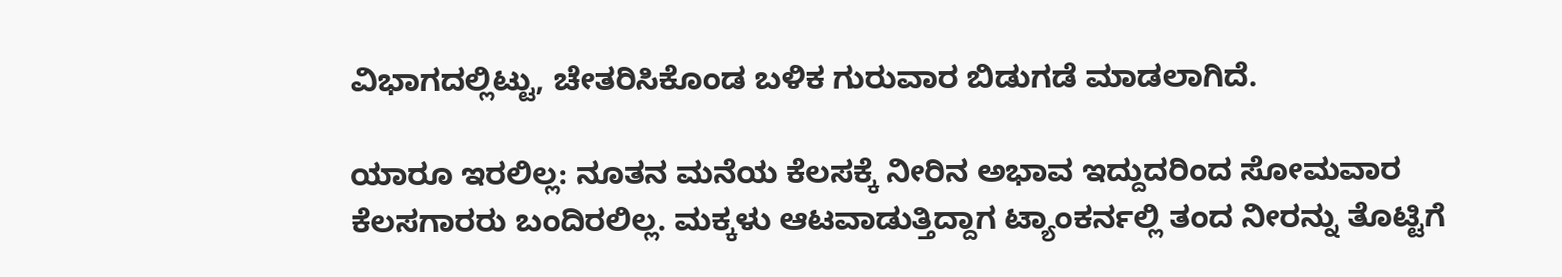ವಿಭಾಗದಲ್ಲಿಟ್ಟು, ಚೇತರಿಸಿಕೊಂಡ ಬಳಿಕ ಗುರುವಾರ ಬಿಡುಗಡೆ ಮಾಡಲಾಗಿದೆ.

ಯಾರೂ ಇರಲಿಲ್ಲ: ನೂತನ ಮನೆಯ ಕೆಲಸಕ್ಕೆ ನೀರಿನ ಅಭಾವ ಇದ್ದುದರಿಂದ ಸೋಮವಾರ ಕೆಲಸಗಾರರು ಬಂದಿರಲಿಲ್ಲ. ಮಕ್ಕಳು ಆಟವಾಡುತ್ತಿದ್ದಾಗ ಟ್ಯಾಂಕರ್ನಲ್ಲಿ ತಂದ ನೀರನ್ನು ತೊಟ್ಟಿಗೆ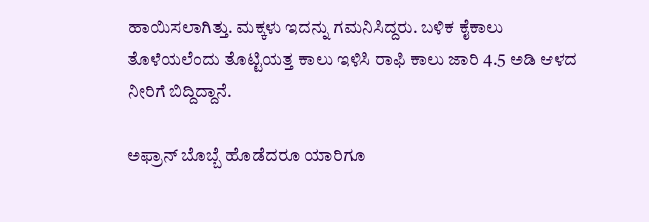ಹಾಯಿಸಲಾಗಿತ್ತು. ಮಕ್ಕಳು ಇದನ್ನು ಗಮನಿಸಿದ್ದರು. ಬಳಿಕ ಕೈಕಾಲು ತೊಳೆಯಲೆಂದು ತೊಟ್ಟಿಯತ್ತ ಕಾಲು ಇಳಿಸಿ ರಾಫಿ ಕಾಲು ಜಾರಿ 4.5 ಅಡಿ ಆಳದ ನೀರಿಗೆ ಬಿದ್ದಿದ್ದಾನೆ.

ಅಫ್ರಾನ್ ಬೊಬ್ಬೆ ಹೊಡೆದರೂ ಯಾರಿಗೂ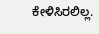ಕೇಳಿಸಿರಲಿಲ್ಲ.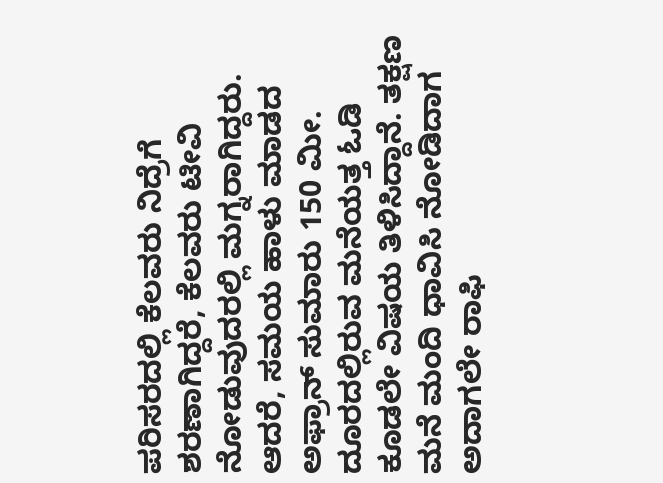ಪರಿಸರದಲ್ಲಿ ಕೆಲವರು ನಿದ್ರೆಗೆ ಶರಣಾಗಿದ್ದರೆ, ಕೆಲವರು ಟೀವಿ ನೋಡುವುದರಲ್ಲಿ ಮಗ್ನರಾಗಿದ್ದರು. ಆದರೆ, ಸಮಯ ಹಾಳು ಮಾಡದ ಅಫ್ರಾನ್ ಸುಮಾರು 150 ಮೀ. ದೂರದಲ್ಲಿರುವ ಮನೆಯತ್ತ ಓಡಿ ಕೂಡಲೇ ವಿಷಯ ತಿಳಿಸಿದ್ದಾನೆ. ತಕ್ಷಣ ಮನೆ ಮಂದಿ ಧಾವಿಸಿ ನೋಡಿದಾಗ ಅದಾಗಲೇ ರಾಫಿ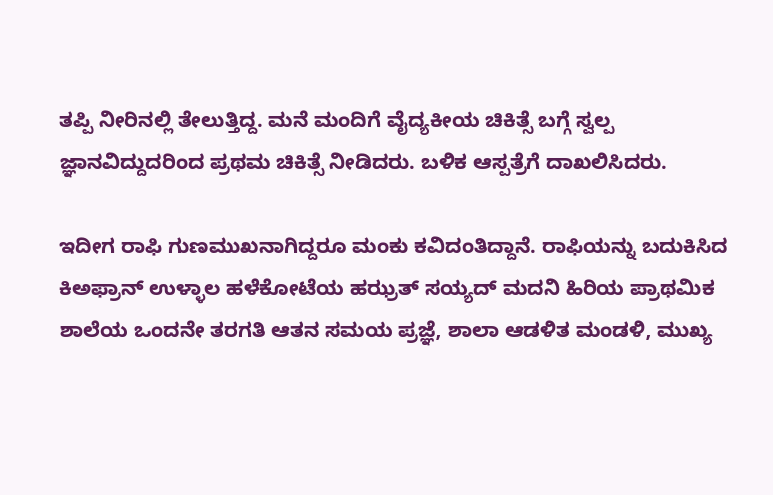ತಪ್ಪಿ ನೀರಿನಲ್ಲಿ ತೇಲುತ್ತಿದ್ದ. ಮನೆ ಮಂದಿಗೆ ವೈದ್ಯಕೀಯ ಚಿಕಿತ್ಸೆ ಬಗ್ಗೆ ಸ್ವಲ್ಪ ಜ್ಞಾನವಿದ್ದುದರಿಂದ ಪ್ರಥಮ ಚಿಕಿತ್ಸೆ ನೀಡಿದರು. ಬಳಿಕ ಆಸ್ಪತ್ರೆಗೆ ದಾಖಲಿಸಿದರು.

ಇದೀಗ ರಾಫಿ ಗುಣಮುಖನಾಗಿದ್ದರೂ ಮಂಕು ಕವಿದಂತಿದ್ದಾನೆ. ರಾಫಿಯನ್ನು ಬದುಕಿಸಿದ ಕಿಅಫ್ರಾನ್ ಉಳ್ಳಾಲ ಹಳೆಕೋಟೆಯ ಹಝ್ರತ್ ಸಯ್ಯದ್ ಮದನಿ ಹಿರಿಯ ಪ್ರಾಥಮಿಕ ಶಾಲೆಯ ಒಂದನೇ ತರಗತಿ ಆತನ ಸಮಯ ಪ್ರಜ್ಞೆ, ಶಾಲಾ ಆಡಳಿತ ಮಂಡಳಿ, ಮುಖ್ಯ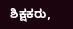ಶಿಕ್ಷಕರು,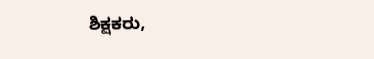ಶಿಕ್ಷಕರು,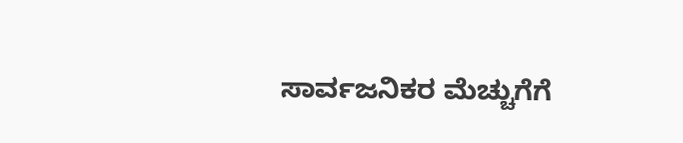ಸಾರ್ವಜನಿಕರ ಮೆಚ್ಚುಗೆಗೆ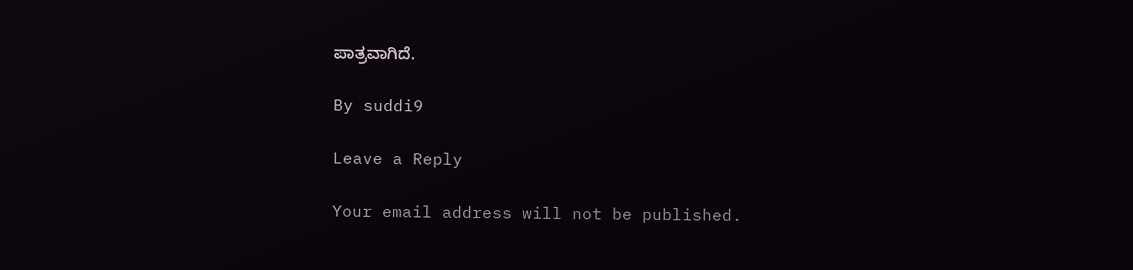ಪಾತ್ರವಾಗಿದೆ.

By suddi9

Leave a Reply

Your email address will not be published.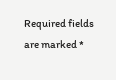Required fields are marked *